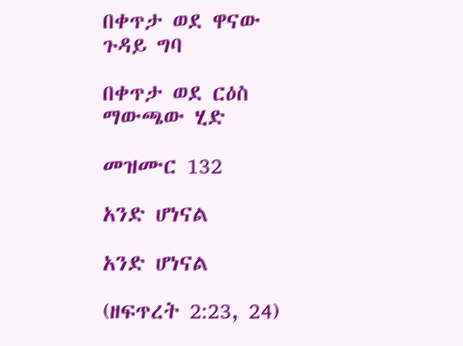በቀጥታ ወደ ዋናው ጉዳይ ግባ

በቀጥታ ወደ ርዕስ ማውጫው ሂድ

መዝሙር 132

አንድ ሆነናል

አንድ ሆነናል

(ዘፍጥረት 2:23, 24)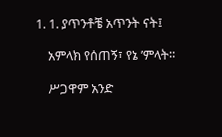1. 1. ያጥንቶቼ አጥንት ናት፤

    አምላክ የሰጠኝ፣ የኔ ’ምላት።

    ሥጋዋም አንድ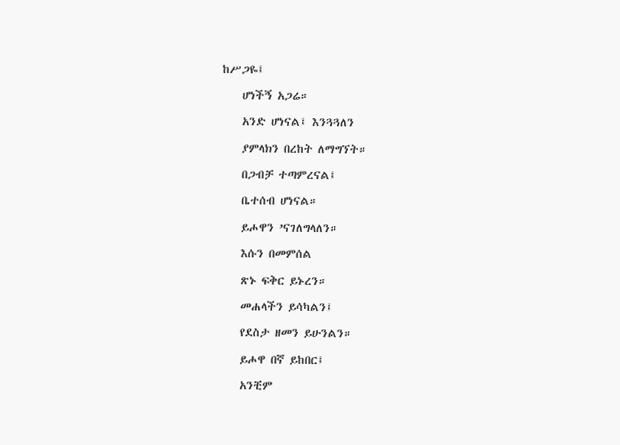ከሥጋዬ፤

    ሆነችኝ አጋሬ።

    አንድ ሆነናል፤ እንጓጓለን

    ያምላክን በረከት ለማግኘት።

    በጋብቻ ተጣምረናል፤

    ቤተሰብ ሆነናል።

    ይሖዋን ’ናገለግላለን።

    እሱን በመምሰል

    ጽኑ ፍቅር ይኑረን።

    መሐላችን ይሳካልን፤

    የደስታ ዘመን ይሁንልን።

    ይሖዋ በኛ ይከበር፤

    አንቺም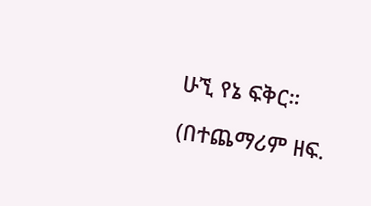ሁኚ የኔ ፍቅር።

(በተጨማሪም ዘፍ.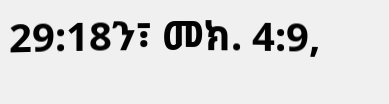29:18ን፣ መክ. 4:9,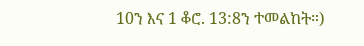10ን እና 1 ቆሮ. 13:8ን ተመልከት።)